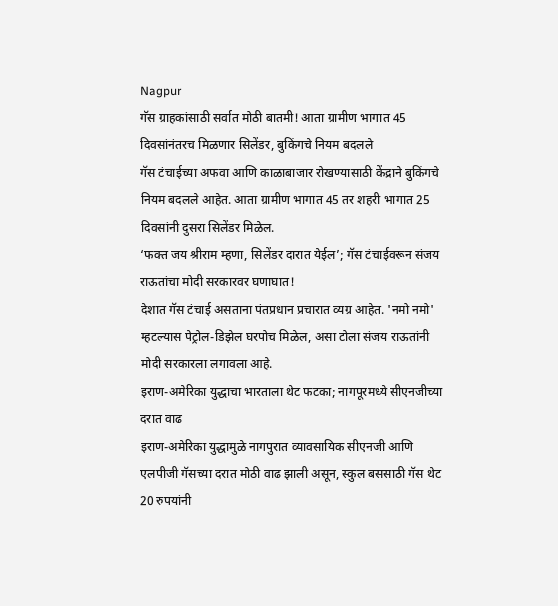Nagpur
गॅस ग्राहकांसाठी सर्वात मोठी बातमी! आता ग्रामीण भागात 45 दिवसांनंतरच मिळणार सिलेंडर, बुकिंगचे नियम बदलले
गॅस टंचाईच्या अफवा आणि काळाबाजार रोखण्यासाठी केंद्राने बुकिंगचे नियम बदलले आहेत. आता ग्रामीण भागात 45 तर शहरी भागात 25 दिवसांनी दुसरा सिलेंडर मिळेल.
‘फक्त जय श्रीराम म्हणा, सिलेंडर दारात येईल’; गॅस टंचाईवरून संजय राऊतांचा मोदी सरकारवर घणाघात!
देशात गॅस टंचाई असताना पंतप्रधान प्रचारात व्यग्र आहेत. 'नमो नमो' म्हटल्यास पेट्रोल-डिझेल घरपोच मिळेल, असा टोला संजय राऊतांनी मोदी सरकारला लगावला आहे.
इराण-अमेरिका युद्धाचा भारताला थेट फटका; नागपूरमध्ये सीएनजीच्या दरात वाढ
इराण-अमेरिका युद्धामुळे नागपुरात व्यावसायिक सीएनजी आणि एलपीजी गॅसच्या दरात मोठी वाढ झाली असून, स्कुल बससाठी गॅस थेट 20 रुपयांनी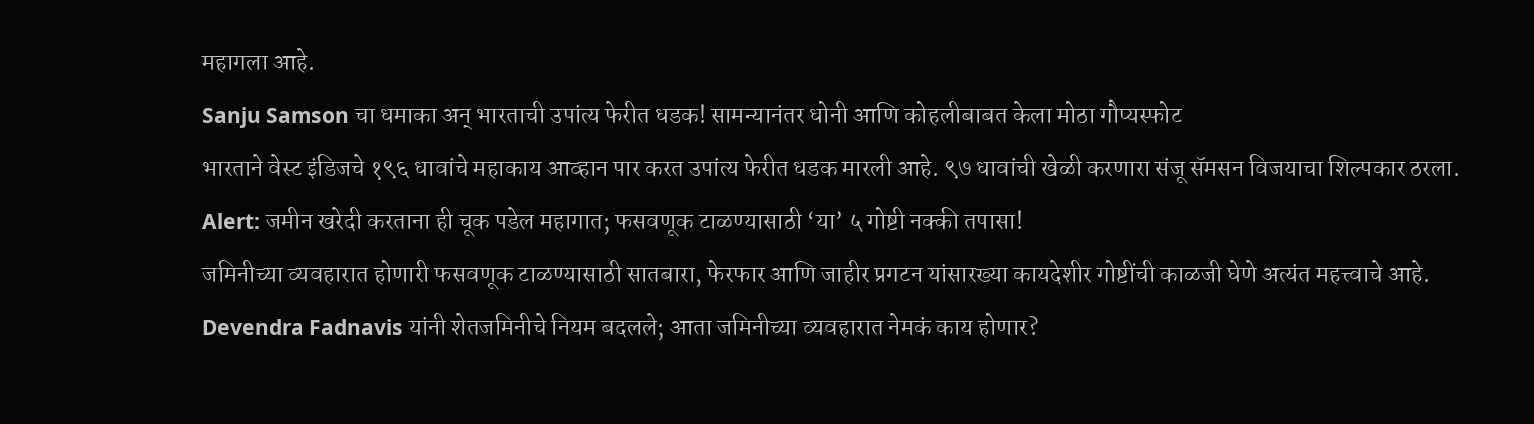महागला आहे.
Sanju Samson चा धमाका अन् भारताची उपांत्य फेरीत धडक! सामन्यानंतर धोनी आणि कोहलीबाबत केला मोठा गौप्यस्फोट
भारताने वेस्ट इंडिजचे १९६ धावांचे महाकाय आव्हान पार करत उपांत्य फेरीत धडक मारली आहे. ९७ धावांची खेळी करणारा संजू सॅमसन विजयाचा शिल्पकार ठरला.
Alert: जमीन खरेदी करताना ही चूक पडेल महागात; फसवणूक टाळण्यासाठी ‘या’ ५ गोष्टी नक्की तपासा!
जमिनीच्या व्यवहारात होणारी फसवणूक टाळण्यासाठी सातबारा, फेरफार आणि जाहीर प्रगटन यांसारख्या कायदेशीर गोष्टींची काळजी घेणे अत्यंत महत्त्वाचे आहे.
Devendra Fadnavis यांनी शेतजमिनीचे नियम बदलले; आता जमिनीच्या व्यवहारात नेमकं काय होणार?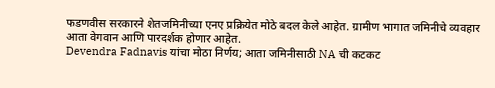फडणवीस सरकारने शेतजमिनीच्या एनए प्रक्रियेत मोठे बदल केले आहेत. ग्रामीण भागात जमिनीचे व्यवहार आता वेगवान आणि पारदर्शक होणार आहेत.
Devendra Fadnavis यांचा मोठा निर्णय; आता जमिनीसाठी NA ची कटकट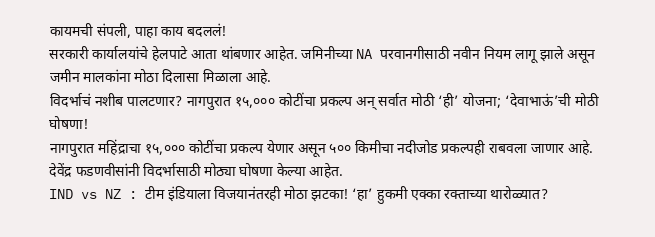कायमची संपली, पाहा काय बदललं!
सरकारी कार्यालयांचे हेलपाटे आता थांबणार आहेत. जमिनीच्या NA परवानगीसाठी नवीन नियम लागू झाले असून जमीन मालकांना मोठा दिलासा मिळाला आहे.
विदर्भाचं नशीब पालटणार? नागपुरात १५,००० कोटींचा प्रकल्प अन् सर्वात मोठी ‘ही’ योजना; ‘देवाभाऊं’ची मोठी घोषणा!
नागपुरात महिंद्राचा १५,००० कोटींचा प्रकल्प येणार असून ५०० किमीचा नदीजोड प्रकल्पही राबवला जाणार आहे. देवेंद्र फडणवीसांनी विदर्भासाठी मोठ्या घोषणा केल्या आहेत.
IND vs NZ : टीम इंडियाला विजयानंतरही मोठा झटका! ‘हा’ हुकमी एक्का रक्ताच्या थारोळ्यात?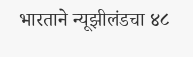भारताने न्यूझीलंडचा ४८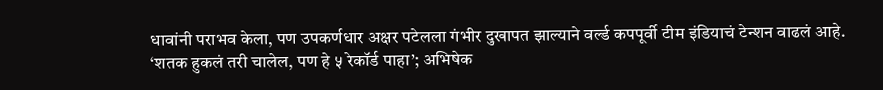धावांनी पराभव केला, पण उपकर्णधार अक्षर पटेलला गंभीर दुखापत झाल्याने वर्ल्ड कपपूर्वी टीम इंडियाचं टेन्शन वाढलं आहे.
‘शतक हुकलं तरी चालेल, पण हे ५ रेकॉर्ड पाहा’; अभिषेक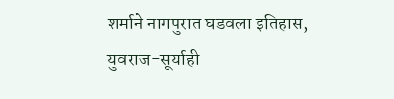शर्माने नागपुरात घडवला इतिहास, युवराज-सूर्याही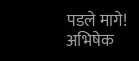पडले मागे!
अभिषेक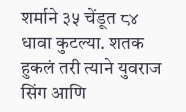शर्माने ३५ चेंडूत ८४ धावा कुटल्या. शतक हुकलं तरी त्याने युवराज सिंग आणि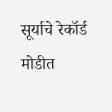सूर्याचे रेकॉर्ड मोडीत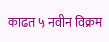काढत ५ नवीन विक्रम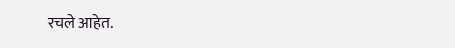रचले आहेत.